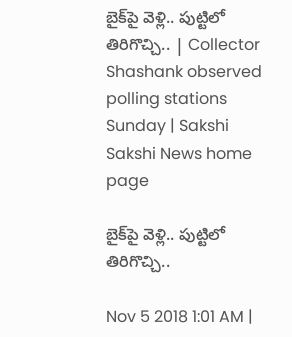బైక్‌పై వెళ్లి.. పుట్టిలో తిరిగొచ్చి.. | Collector Shashank observed polling stations Sunday | Sakshi
Sakshi News home page

బైక్‌పై వెళ్లి.. పుట్టిలో తిరిగొచ్చి..

Nov 5 2018 1:01 AM |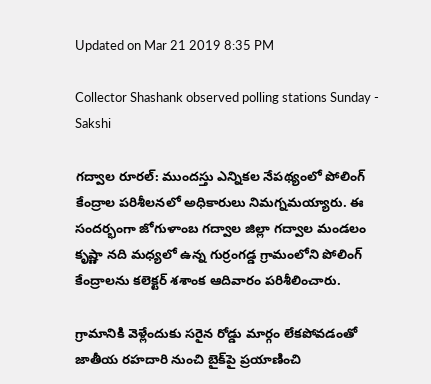Updated on Mar 21 2019 8:35 PM

Collector Shashank observed polling stations Sunday - Sakshi

గద్వాల రూరల్‌: ముందస్తు ఎన్నికల నేపథ్యంలో పోలింగ్‌ కేంద్రాల పరిశీలనలో అధికారులు నిమగ్నమయ్యారు. ఈ సందర్భంగా జోగుళాంబ గద్వాల జిల్లా గద్వాల మండలం కృష్ణా నది మధ్యలో ఉన్న గుర్రంగడ్డ గ్రామంలోని పోలింగ్‌ కేంద్రాలను కలెక్టర్‌ శశాంక ఆదివారం పరిశీలించారు.

గ్రామానికి వెళ్లేందుకు సరైన రోడ్డు మార్గం లేకపోవడంతో జాతీయ రహదారి నుంచి బైక్‌పై ప్రయాణించి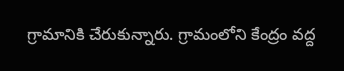గ్రామానికి చేరుకున్నారు. గ్రామంలోని కేంద్రం వద్ద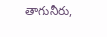తాగునీరు,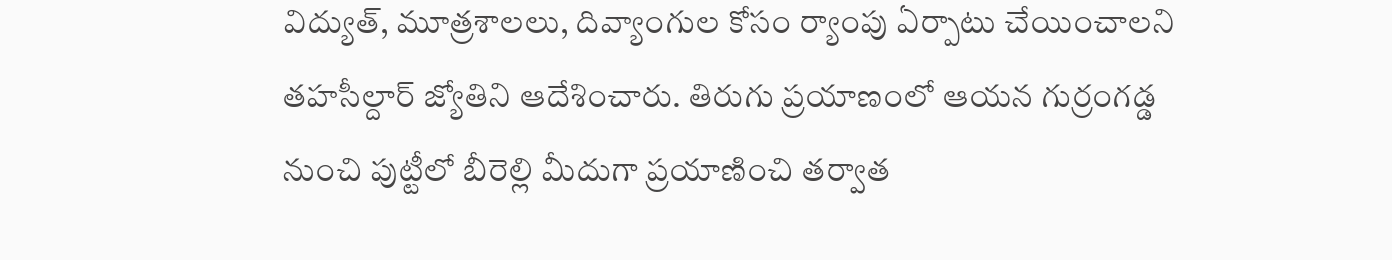విద్యుత్, మూత్రశాలలు, దివ్యాంగుల కోసం ర్యాంపు ఏర్పాటు చేయించాలని తహసీల్దార్‌ జ్యోతిని ఆదేశించారు. తిరుగు ప్రయాణంలో ఆయన గుర్రంగడ్డ నుంచి పుట్టీలో బీరెల్లి మీదుగా ప్రయాణించి తర్వాత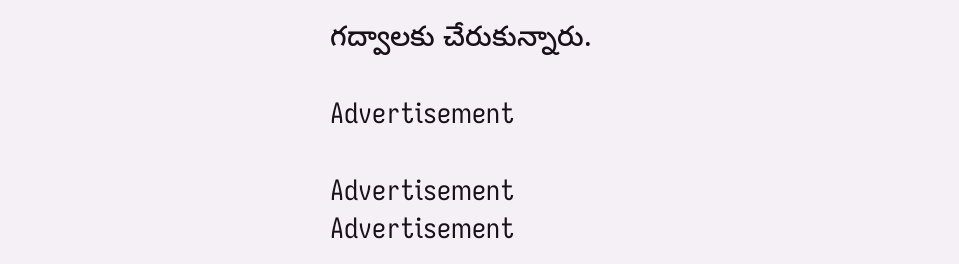గద్వాలకు చేరుకున్నారు.

Advertisement

Advertisement
Advertisement